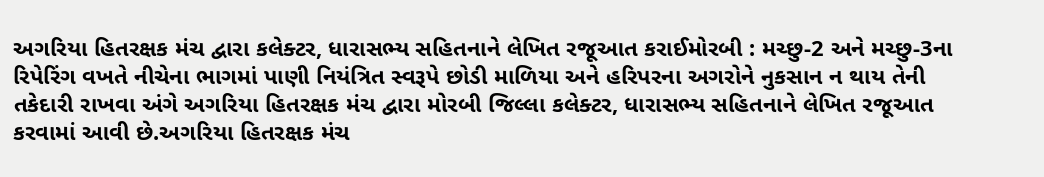અગરિયા હિતરક્ષક મંચ દ્વારા કલેક્ટર, ધારાસભ્ય સહિતનાને લેખિત રજૂઆત કરાઈમોરબી : મચ્છુ-2 અને મચ્છુ-3ના રિપેરિંગ વખતે નીચેના ભાગમાં પાણી નિયંત્રિત સ્વરૂપે છોડી માળિયા અને હરિપરના અગરોને નુકસાન ન થાય તેની તકેદારી રાખવા અંગે અગરિયા હિતરક્ષક મંચ દ્વારા મોરબી જિલ્લા કલેક્ટર, ધારાસભ્ય સહિતનાને લેખિત રજૂઆત કરવામાં આવી છે.અગરિયા હિતરક્ષક મંચ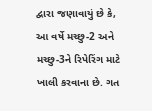દ્વારા જણાવાયું છે કે, આ વર્ષે મચ્છુ-2 અને મચ્છુ-3ને રિપેરિંગ માટે ખાલી કરવાના છે. ગત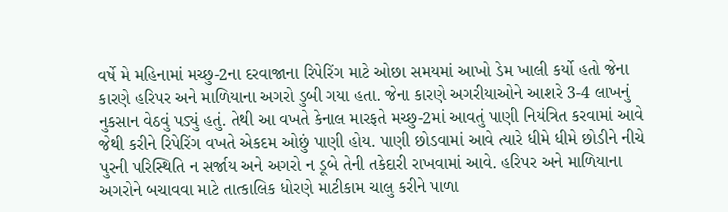વર્ષે મે મહિનામાં મચ્છુ-2ના દરવાજાના રિપેરિંગ માટે ઓછા સમયમાં આખો ડેમ ખાલી કર્યો હતો જેના કારણે હરિપર અને માળિયાના અગરો ડુબી ગયા હતા. જેના કારણે અગરીયાઓને આશરે 3-4 લાખનું નુકસાન વેઠવું પડ્યું હતું. તેથી આ વખતે કેનાલ મારફતે મચ્છુ-2માં આવતું પાણી નિયંત્રિત કરવામાં આવે જેથી કરીને રિપેરિંગ વખતે એકદમ ઓછું પાણી હોય. પાણી છોડવામાં આવે ત્યારે ધીમે ધીમે છોડીને નીચે પુરની પરિસ્થિતિ ન સર્જાય અને અગરો ન ડૂબે તેની તકેદારી રાખવામાં આવે. હરિપર અને માળિયાના અગરોને બચાવવા માટે તાત્કાલિક ધોરણે માટીકામ ચાલુ કરીને પાળા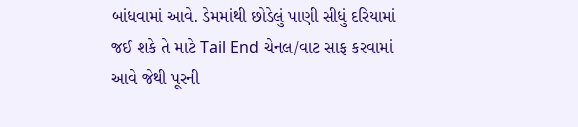બાંધવામાં આવે. ડેમમાંથી છોડેલું પાણી સીધું દરિયામાં જઈ શકે તે માટે Tail End ચેનલ/વાટ સાફ કરવામાં આવે જેથી પૂરની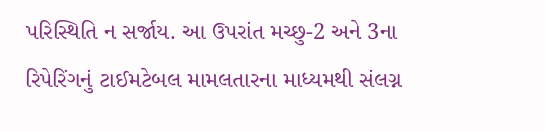પરિસ્થિતિ ન સર્જાય. આ ઉપરાંત મચ્છુ-2 અને 3ના રિપેરિંગનું ટાઈમટેબલ મામલતારના માધ્યમથી સંલગ્ન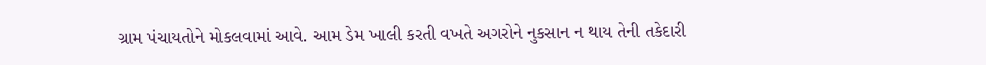ગ્રામ પંચાયતોને મોકલવામાં આવે. આમ ડેમ ખાલી કરતી વખતે અગરોને નુકસાન ન થાય તેની તકેદારી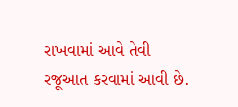રાખવામાં આવે તેવી રજૂઆત કરવામાં આવી છે.